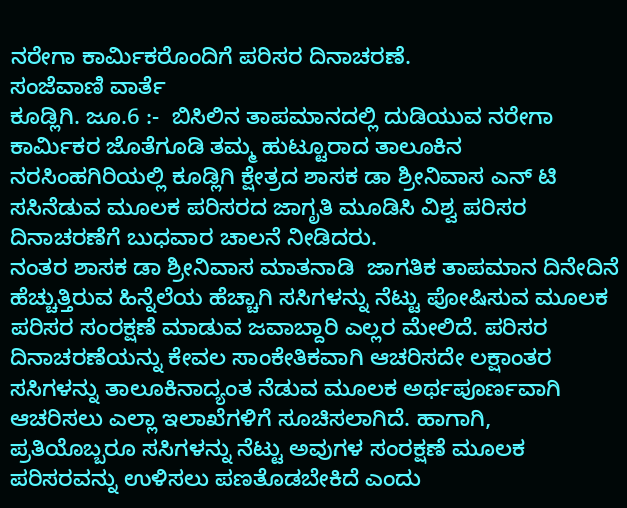ನರೇಗಾ ಕಾರ್ಮಿಕರೊಂದಿಗೆ ಪರಿಸರ ದಿನಾಚರಣೆ.
ಸಂಜೆವಾಣಿ ವಾರ್ತೆ
ಕೂಡ್ಲಿಗಿ. ಜೂ.6 :-  ಬಿಸಿಲಿನ ತಾಪಮಾನದಲ್ಲಿ ದುಡಿಯುವ ನರೇಗಾ ಕಾರ್ಮಿಕರ ಜೊತೆಗೂಡಿ ತಮ್ಮ ಹುಟ್ಟೂರಾದ ತಾಲೂಕಿನ ನರಸಿಂಹಗಿರಿಯಲ್ಲಿ ಕೂಡ್ಲಿಗಿ ಕ್ಷೇತ್ರದ ಶಾಸಕ ಡಾ ಶ್ರೀನಿವಾಸ ಎನ್ ಟಿ ಸಸಿನೆಡುವ ಮೂಲಕ ಪರಿಸರದ ಜಾಗೃತಿ ಮೂಡಿಸಿ ವಿಶ್ವ ಪರಿಸರ ದಿನಾಚರಣೆಗೆ ಬುಧವಾರ ಚಾಲನೆ ನೀಡಿದರು.
ನಂತರ ಶಾಸಕ ಡಾ ಶ್ರೀನಿವಾಸ ಮಾತನಾಡಿ  ಜಾಗತಿಕ ತಾಪಮಾನ ದಿನೇದಿನೆ ಹೆಚ್ಚುತ್ತಿರುವ ಹಿನ್ನೆಲೆಯ ಹೆಚ್ಚಾಗಿ ಸಸಿಗಳನ್ನು ನೆಟ್ಟು ಪೋಷಿಸುವ ಮೂಲಕ ಪರಿಸರ ಸಂರಕ್ಷಣೆ ಮಾಡುವ ಜವಾಬ್ದಾರಿ ಎಲ್ಲರ ಮೇಲಿದೆ. ಪರಿಸರ ದಿನಾಚರಣೆಯನ್ನು ಕೇವಲ ಸಾಂಕೇತಿಕವಾಗಿ ಆಚರಿಸದೇ ಲಕ್ಷಾಂತರ ಸಸಿಗಳನ್ನು ತಾಲೂಕಿನಾದ್ಯಂತ ನೆಡುವ ಮೂಲಕ ಅರ್ಥಪೂರ್ಣವಾಗಿ ಆಚರಿಸಲು ಎಲ್ಲಾ ಇಲಾಖೆಗಳಿಗೆ ಸೂಚಿಸಲಾಗಿದೆ. ಹಾಗಾಗಿ, ಪ್ರತಿಯೊಬ್ಬರೂ ಸಸಿಗಳನ್ನು ನೆಟ್ಟು ಅವುಗಳ ಸಂರಕ್ಷಣೆ ಮೂಲಕ ಪರಿಸರವನ್ನು ಉಳಿಸಲು ಪಣತೊಡಬೇಕಿದೆ ಎಂದು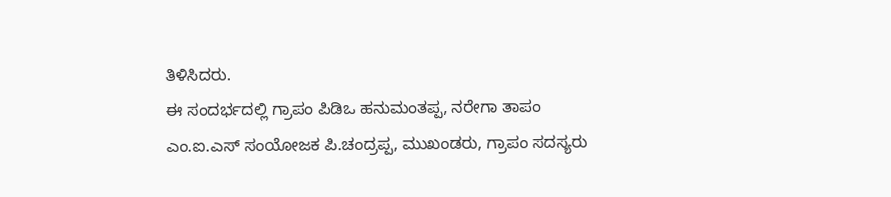ತಿಳಿಸಿದರು.
ಈ ಸಂದರ್ಭದಲ್ಲಿ ಗ್ರಾಪಂ ಪಿಡಿಒ ಹನುಮಂತಪ್ಪ, ನರೇಗಾ ತಾಪಂ ಎಂ.ಐ.ಎಸ್ ಸಂಯೋಜಕ ಪಿ.ಚಂದ್ರಪ್ಪ, ಮುಖಂಡರು, ಗ್ರಾಪಂ ಸದಸ್ಯರು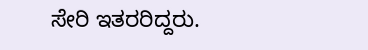ಸೇರಿ ಇತರರಿದ್ದರು.